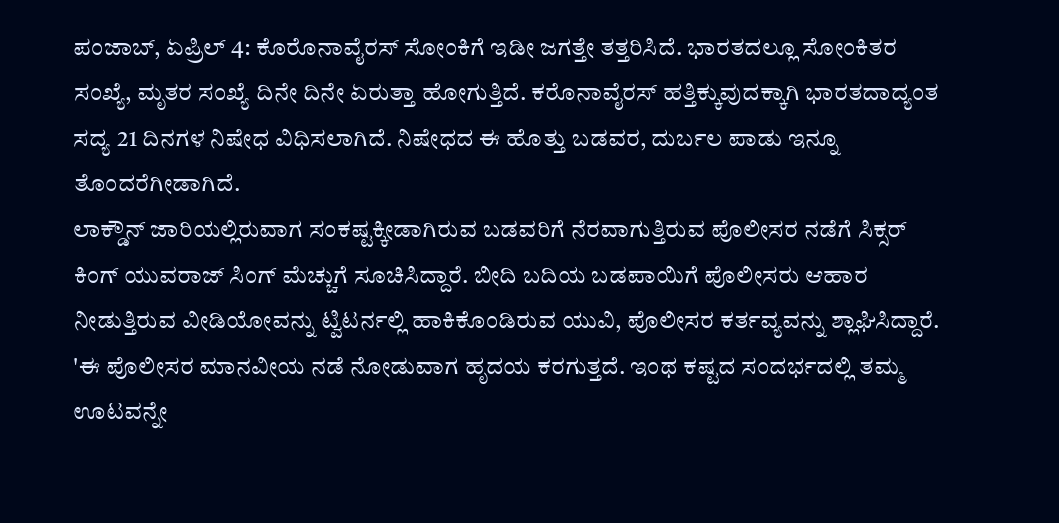ಪಂಜಾಬ್, ಏಪ್ರಿಲ್ 4: ಕೊರೊನಾವೈರಸ್ ಸೋಂಕಿಗೆ ಇಡೀ ಜಗತ್ತೇ ತತ್ತರಿಸಿದೆ. ಭಾರತದಲ್ಲೂ ಸೋಂಕಿತರ ಸಂಖ್ಯೆ, ಮೃತರ ಸಂಖ್ಯೆ ದಿನೇ ದಿನೇ ಏರುತ್ತಾ ಹೋಗುತ್ತಿದೆ. ಕರೊನಾವೈರಸ್ ಹತ್ತಿಕ್ಕುವುದಕ್ಕಾಗಿ ಭಾರತದಾದ್ಯಂತ ಸದ್ಯ 21 ದಿನಗಳ ನಿಷೇಧ ವಿಧಿಸಲಾಗಿದೆ. ನಿಷೇಧದ ಈ ಹೊತ್ತು ಬಡವರ, ದುರ್ಬಲ ಪಾಡು ಇನ್ನೂ ತೊಂದರೆಗೀಡಾಗಿದೆ.
ಲಾಕ್ಡೌನ್ ಜಾರಿಯಲ್ಲಿರುವಾಗ ಸಂಕಷ್ಟಕ್ಕೀಡಾಗಿರುವ ಬಡವರಿಗೆ ನೆರವಾಗುತ್ತಿರುವ ಪೊಲೀಸರ ನಡೆಗೆ ಸಿಕ್ಸರ್ ಕಿಂಗ್ ಯುವರಾಜ್ ಸಿಂಗ್ ಮೆಚ್ಚುಗೆ ಸೂಚಿಸಿದ್ದಾರೆ. ಬೀದಿ ಬದಿಯ ಬಡಪಾಯಿಗೆ ಪೊಲೀಸರು ಆಹಾರ ನೀಡುತ್ತಿರುವ ವೀಡಿಯೋವನ್ನು ಟ್ವಿಟರ್ನಲ್ಲಿ ಹಾಕಿಕೊಂಡಿರುವ ಯುವಿ, ಪೊಲೀಸರ ಕರ್ತವ್ಯವನ್ನು ಶ್ಲಾಘಿಸಿದ್ದಾರೆ.
'ಈ ಪೊಲೀಸರ ಮಾನವೀಯ ನಡೆ ನೋಡುವಾಗ ಹೃದಯ ಕರಗುತ್ತದೆ. ಇಂಥ ಕಷ್ಟದ ಸಂದರ್ಭದಲ್ಲಿ ತಮ್ಮ ಊಟವನ್ನೇ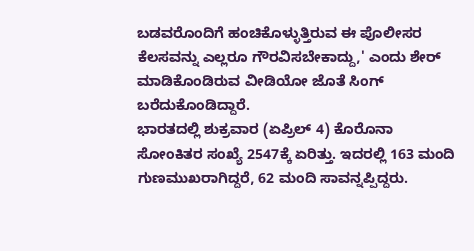ಬಡವರೊಂದಿಗೆ ಹಂಚಿಕೊಳ್ಳುತ್ತಿರುವ ಈ ಪೊಲೀಸರ ಕೆಲಸವನ್ನು ಎಲ್ಲರೂ ಗೌರವಿಸಬೇಕಾದ್ದು,' ಎಂದು ಶೇರ್ ಮಾಡಿಕೊಂಡಿರುವ ವೀಡಿಯೋ ಜೊತೆ ಸಿಂಗ್ ಬರೆದುಕೊಂಡಿದ್ದಾರೆ.
ಭಾರತದಲ್ಲಿ ಶುಕ್ರವಾರ (ಏಪ್ರಿಲ್ 4) ಕೊರೊನಾ ಸೋಂಕಿತರ ಸಂಖ್ಯೆ 2547ಕ್ಕೆ ಏರಿತ್ತು. ಇದರಲ್ಲಿ 163 ಮಂದಿ ಗುಣಮುಖರಾಗಿದ್ದರೆ, 62 ಮಂದಿ ಸಾವನ್ನಪ್ಪಿದ್ದರು.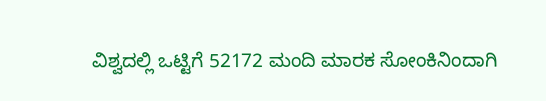ವಿಶ್ವದಲ್ಲಿ ಒಟ್ಟಿಗೆ 52172 ಮಂದಿ ಮಾರಕ ಸೋಂಕಿನಿಂದಾಗಿ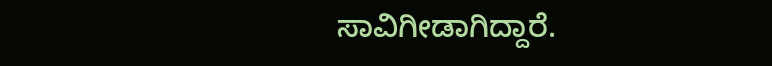ಸಾವಿಗೀಡಾಗಿದ್ದಾರೆ.